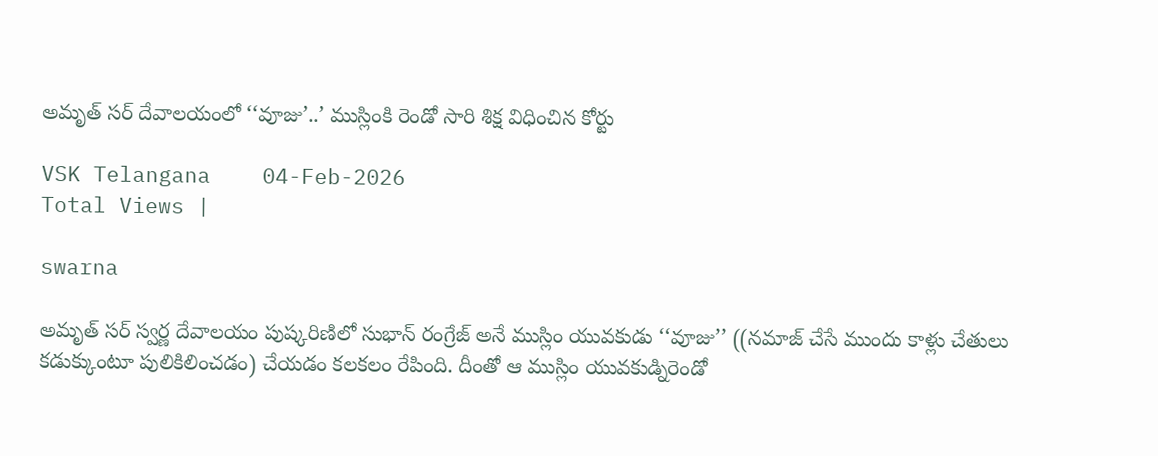అమృత్ సర్ దేవాలయంలో ‘‘వూజు’..’ ముస్లింకి రెండో సారి శిక్ష విధించిన కోర్టు

VSK Telangana    04-Feb-2026
Total Views |

swarna

అమృత్ సర్ స్వర్ణ దేవాలయం పుష్కరిణిలో సుభాన్ రంగ్రేజ్ అనే ముస్లిం యువకుడు ‘‘వూజు’’ ((నమాజ్ చేసే ముందు కాళ్లు చేతులు కడుక్కుంటూ పులికిలించడం) చేయడం కలకలం రేపింది. దీంతో ఆ ముస్లిం యువకుడ్నిరెండో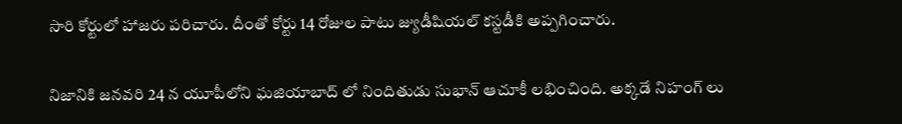సారి కోర్టులో హాజరు పరిచారు. దీంతో కోర్టు 14 రోజుల పాటు జ్యుడీషియల్ కస్టడీకి అప్పగించారు.

నిజానికి జనవరి 24 న యూపీలోని ఘజియాబాద్ లో నిందితుడు సుభాన్ ఆచూకీ లభించింది. అక్కడే నిహంగ్ లు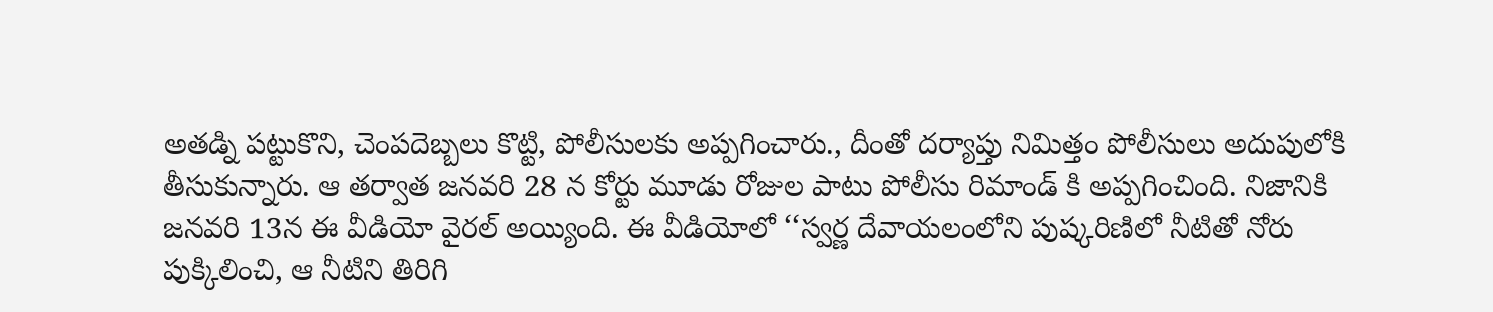అతడ్ని పట్టుకొని, చెంపదెబ్బలు కొట్టి, పోలీసులకు అప్పగించారు., దీంతో దర్యాప్తు నిమిత్తం పోలీసులు అదుపులోకి తీసుకున్నారు. ఆ తర్వాత జనవరి 28 న కోర్టు మూడు రోజుల పాటు పోలీసు రిమాండ్ కి అప్పగించింది. నిజానికి జనవరి 13న ఈ వీడియో వైరల్ అయ్యింది. ఈ వీడియోలో ‘‘స్వర్ణ దేవాయలంలోని పుష్కరిణిలో నీటితో నోరు పుక్కిలించి, ఆ నీటిని తిరిగి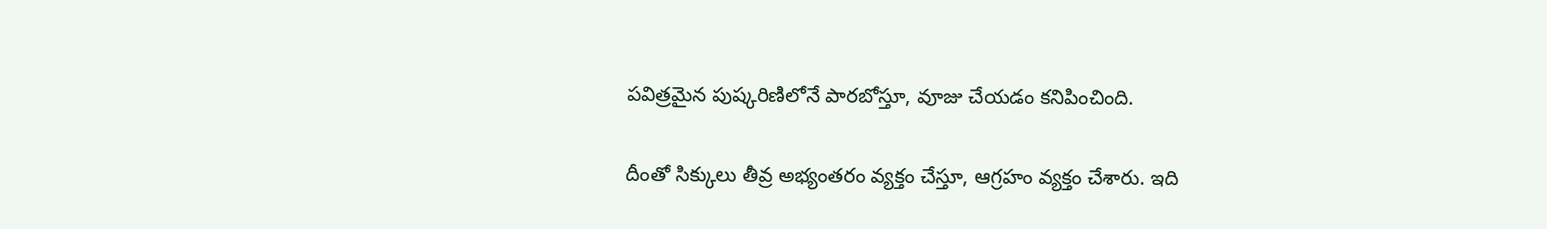పవిత్రమైన పుష్కరిణిలోనే పారబోస్తూ, వూజు చేయడం కనిపించింది.

దీంతో సిక్కులు తీవ్ర అభ్యంతరం వ్యక్తం చేస్తూ, ఆగ్రహం వ్యక్తం చేశారు. ఇది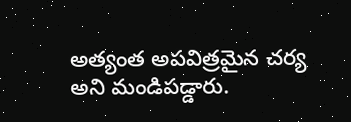అత్యంత అపవిత్రమైన చర్య అని మండిపడ్డారు.